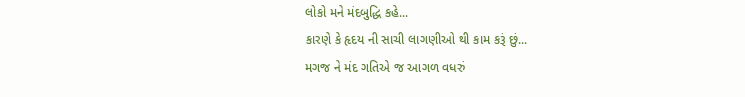લોકો મને મંદબુદ્ધિ કહે...
કારણે કે હૃદય ની સાચી લાગણીઓ થી કામ કરૂં છું...
મગજ ને મંદ ગતિએ જ આગળ વધરું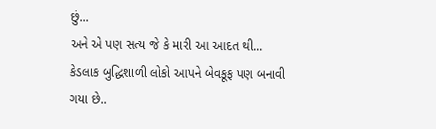છું...
અને એ પણ સત્ય જે કે મારી આ આદત થી...
કેડલાક બુદ્ધિશાળી લોકો આપને બેવકૂફ પણ બનાવી ગયા છે..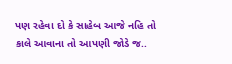પણ રહેવા દો કે સાહેબ આજે નહિ તો કાલે આવાના તો આપણી જોડે જ..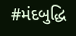#મંદબુદ્ધિ